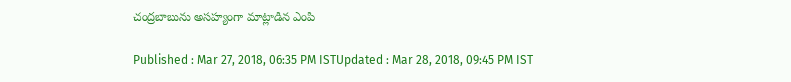చంద్రబాబును అసహ్యంగా మాట్లాడిన ఎంపి

Published : Mar 27, 2018, 06:35 PM ISTUpdated : Mar 28, 2018, 09:45 PM IST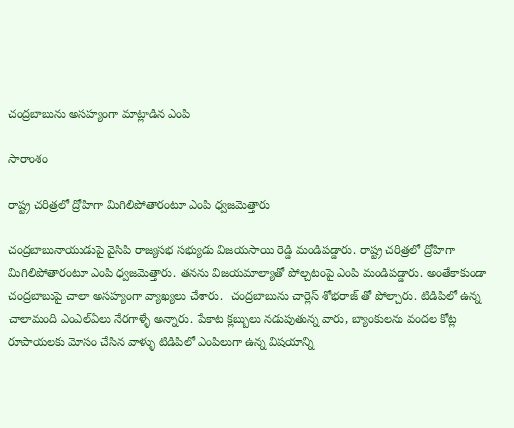చంద్రబాబును అసహ్యంగా మాట్లాడిన ఎంపి

సారాంశం

రాష్ట్ర చరిత్రలో ద్రోహిగా మిగిలిపోతారంటూ ఎంపి ధ్వజమెత్తారు

చంద్రబాబునాయుడుపై వైసిపి రాజ్యసభ సభ్యుడు విజయసాయి రెడ్డి మండిపడ్డారు. రాష్ట్ర చరిత్రలో ద్రోహిగా మిగిలిపోతారంటూ ఎంపి ధ్వజమెత్తారు. తనను విజయమాల్యాతో పోల్చటంపై ఎంపి మండిపడ్డారు. అంతేకాకుండా చంద్రబాబుపై చాలా అసహ్యంగా వ్యాఖ్యలు చేశారు.  చంద్రబాబును చార్లెస్ శోభరాజ్ తో పోల్చారు. టిడిపిలో ఉన్న చాలామంది ఎంఎల్ఏలు నేరగాళ్ళే అన్నారు. పేకాట క్లబ్బులు నడుపుతున్న వారు, బ్యాంకులను వందల కోట్ల రూపాయలకు మోసం చేసిన వాళ్ళు టిడిపిలో ఎంపిలుగా ఉన్న విషయాన్ని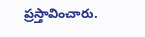ప్రస్తావించారు.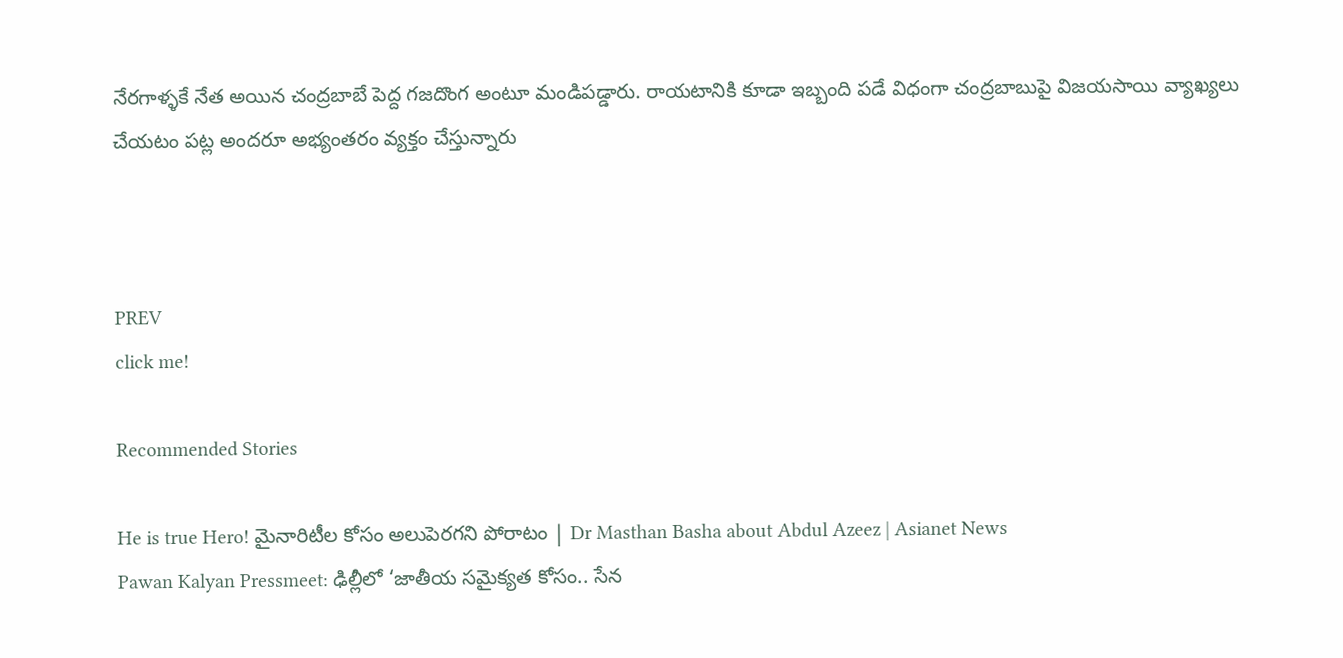నేరగాళ్ళకే నేత అయిన చంద్రబాబే పెద్ద గజదొంగ అంటూ మండిపడ్డారు. రాయటానికి కూడా ఇబ్బంది పడే విధంగా చంద్రబాబుపై విజయసాయి వ్యాఖ్యలు చేయటం పట్ల అందరూ అభ్యంతరం వ్యక్తం చేస్తున్నారు



PREV
click me!

Recommended Stories

He is true Hero! మైనారిటీల కోసం అలుపెరగని పోరాటం | Dr Masthan Basha about Abdul Azeez | Asianet News
Pawan Kalyan Pressmeet: ఢిల్లీలో ‘జాతీయ సమైక్యత కోసం.. సేన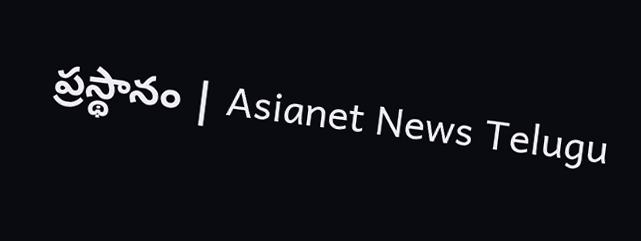ప్రస్థానం | Asianet News Telugu